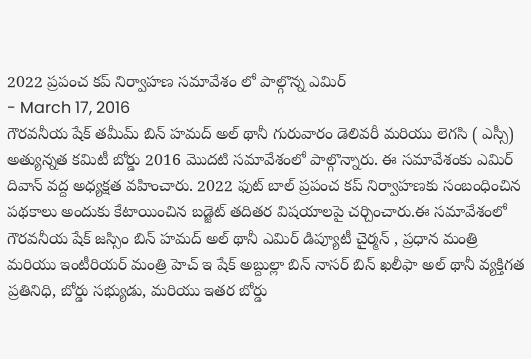2022 ప్రపంచ కప్ నిర్వాహణ సమావేశం లో పాల్గొన్న ఎమిర్
- March 17, 2016
గౌరవనీయ షేక్ తమీమ్ బిన్ హమద్ అల్ థానీ గురువారం డెలివరీ మరియు లెగసి ( ఎస్సీ) అత్యున్నత కమిటీ బోర్డు 2016 మొదటి సమావేశంలో పాల్గొన్నారు. ఈ సమావేశంకు ఎమిర్ దివాన్ వద్ద అధ్యక్షత వహించారు. 2022 ఫుట్ బాల్ ప్రపంచ కప్ నిర్వాహణకు సంబంధించిన పథకాలు అందుకు కేటాయించిన బడ్జెట్ తదితర విషయాలపై చర్చించారు.ఈ సమావేశంలో గౌరవనీయ షేక్ జస్సిం బిన్ హమద్ అల్ థానీ ఎమిర్ డిప్యూటీ చైర్మన్ , ప్రధాన మంత్రి మరియు ఇంటీరియర్ మంత్రి హెచ్ ఇ షేక్ అబ్దుల్లా బిన్ నాసర్ బిన్ ఖలీఫా అల్ థానీ వ్యక్తిగత ప్రతినిధి, బోర్డు సభ్యుడు, మరియు ఇతర బోర్డు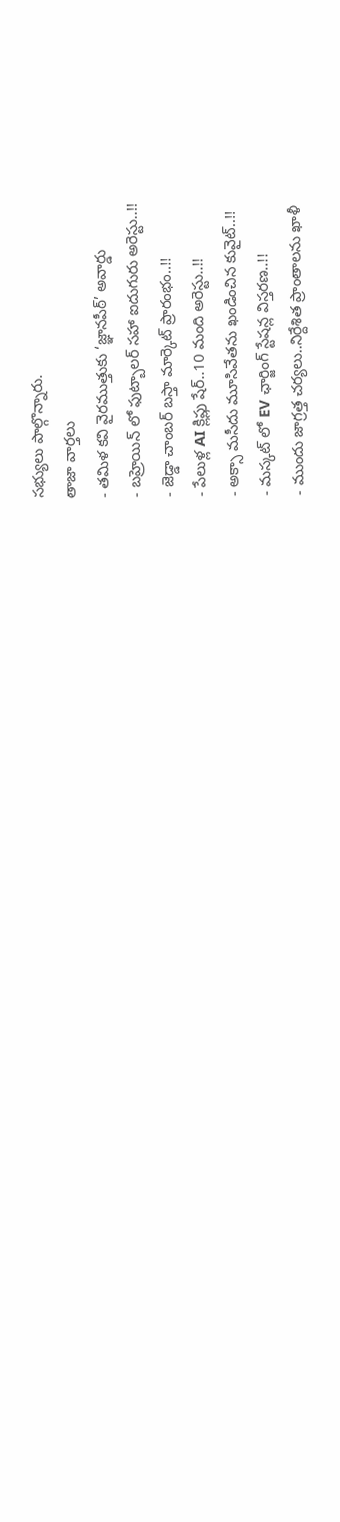సభ్యులు పాల్గొన్నారు.
తాజా వార్తలు
- తమిళ కవి వైరముత్తుకు ‘జ్ఞానపీఠ్’ అవార్డు
- బహ్రెయిన్ లో ఫుట్బాలర్ సహా ఐదుగురు అరెస్టు..!!
- జెడ్డా చాంబర్ బస్తా మార్కెట్ ప్రారంభం..!!
- పేలుళ్ల AI క్లిప్లు షేర్..10 మంది అరెస్టు..!!
- అక్సా మసీదు మూసివేతను ఖండించిన కువైట్..!!
- మస్కట్ లో EV ఛార్జింగ్ స్టేషన్ల విస్తరణ..!!
- ముందు జాగ్రత్త చర్యలు..నిర్దేశిత ప్రాంతాలను ఖాళీ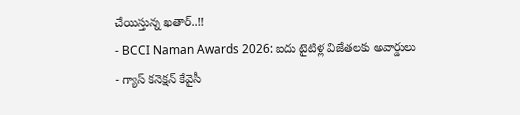చేయిస్తున్న ఖతార్..!!
- BCCI Naman Awards 2026: ఐదు టైటిళ్ల విజేతలకు అవార్డులు
- గ్యాస్ కనెక్షన్ కేవైసీ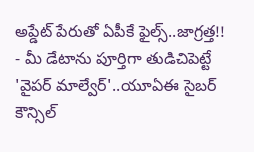అప్డేట్ పేరుతో ఏపీకే ఫైల్స్..జాగ్రత్త!!
- మీ డేటాను పూర్తిగా తుడిచిపెట్టే 'వైపర్ మాల్వేర్'..యూఏఈ సైబర్ కౌన్సిల్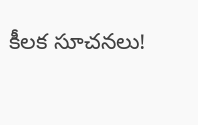కీలక సూచనలు!